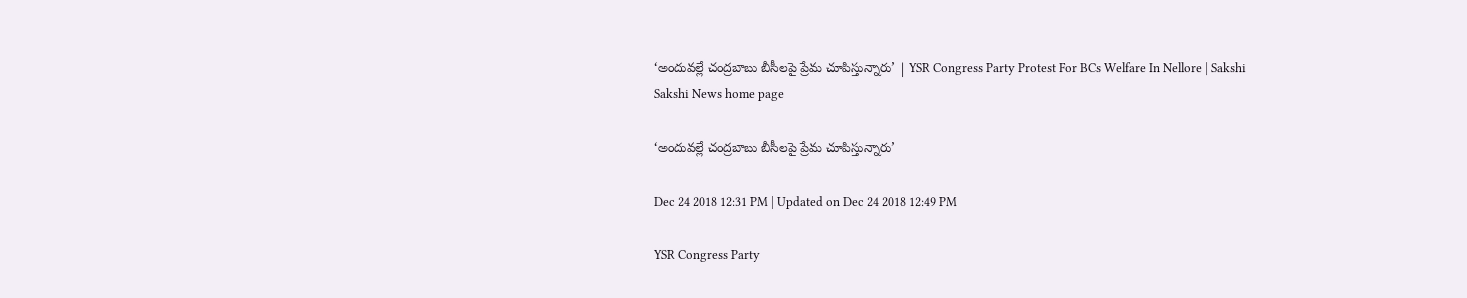‘అందువల్లే చంద్రబాబు బీసీలపై ప్రేమ చూపిస్తున్నారు’ | YSR Congress Party Protest For BCs Welfare In Nellore | Sakshi
Sakshi News home page

‘అందువల్లే చంద్రబాబు బీసీలపై ప్రేమ చూపిస్తున్నారు’

Dec 24 2018 12:31 PM | Updated on Dec 24 2018 12:49 PM

YSR Congress Party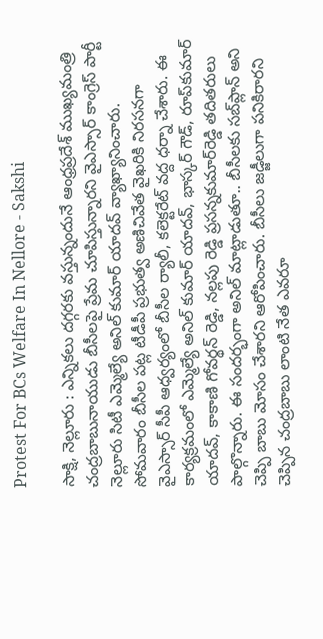Protest For BCs Welfare In Nellore - Sakshi

సాక్షి, నెల్లూరు : ఎన్నికలు దగ్గరకు వస్తున్నందునే ఆంధ్రప్రదేశ్‌ ముఖ్యమంత్రి చంద్రబాబునాయుడు బీసీలపై ప్రేమ చూపిస్తున్నారని వైఎస్సార్‌ కాంగ్రెస్‌ పార్టీ నెల్లూరు సిటీ ఎమ్మెల్యే అనిల్‌ కుమార్‌ యాదవ్‌ వ్యాఖ్యానించారు. సోమవారం బీసీల పట్ల టీడీపీ ప్రభుత్వ అణిచివేత వైఖరికి నిరసనగా వైఎస్సార్‌ సీపీ ఆధ్వర్యంలో బీసీల ర్యాలీ, కలెక్టరేట్‌ వద్ద ధర్నా చేశారు. ఈ కార్యక్రమంలో ఎమ్మెల్యే అనిల్‌ కుమార్‌ యాదవ్‌, భాస్కర్‌ గౌడ్‌, రూప్‌కుమార్‌ యాదవ్‌, కాకాణి గోవర్థన్‌ రెడ్డి, నల్లపు రెడ్డి ప్రసన్నకుమార్‌రెడ్డి తదితరులు పాల్గొన్నారు. ఈ సందర్భంగా అనిల్‌ మాట్లాడుతూ.. బీసీలకు సబ్‌ప్లాన్‌ అని చెప్పి బాబు మోసం చేశారని ఆరోపించారు. బీసీలు జడ్జీలుగా పనికిరారని చెప్పిన చంద్రబాబు లాంటి నేత ఎవరూ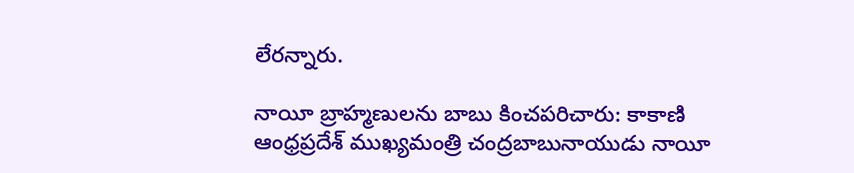లేరన్నారు.

నాయీ బ్రాహ్మణులను బాబు కించపరిచారు: కాకాణి
ఆంధ్రప్రదేశ్‌ ముఖ్యమంత్రి చంద్రబాబునాయుడు నాయీ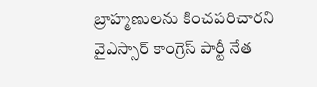బ్రాహ్మణులను కించపరిచారని వైఎస్సార్‌ కాంగ్రెస్‌ పార్టీ నేత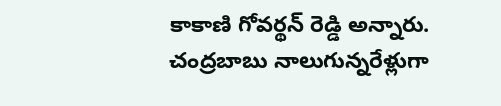కాకాణి గోవర్థన్‌ రెడ్డి అన్నారు. చంద్రబాబు నాలుగున్నరేళ్లుగా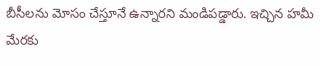బీసీలను మోసం చేస్తూనే ఉన్నారని మండిపడ్డారు. ఇచ్చిన హమీ మేరకు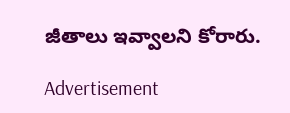జీతాలు ఇవ్వాలని కోరారు.

Advertisement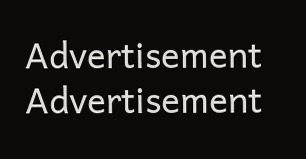Advertisement
Advertisement